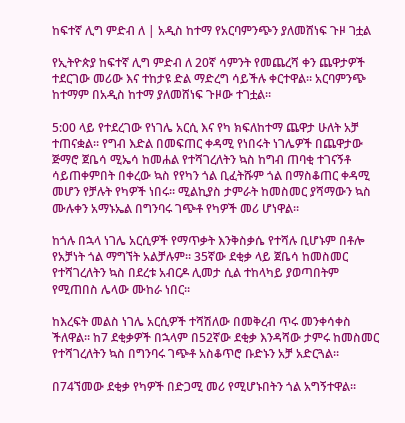ከፍተኛ ሊግ ምድብ ለ | አዲስ ከተማ የአርባምንጭን ያለመሸነፍ ጉዞ ገቷል

የኢትዮጵያ ከፍተኛ ሊግ ምድብ ለ 20ኛ ሳምንት የመጨረሻ ቀን ጨዋታዎች ተደርገው መሪው እና ተከታዩ ድል ማድረግ ሳይችሉ ቀርተዋል። አርባምንጭ ከተማም በአዲስ ከተማ ያለመሸነፍ ጉዞው ተገቷል።

5:00 ላይ የተደረገው የነገሌ አርሲ እና የካ ክፍለከተማ ጨዋታ ሁለት አቻ ተጠናቋል። የግብ እድል በመፍጠር ቀዳሚ የነበሩት ነገሌዎች በጨዋታው ጅማሮ ጀቤሳ ሚኤሳ ከመሐል የተሻገረለትን ኳስ ከግብ ጠባቂ ተገናኝቶ ሳይጠቀምበት በቀረው ኳስ የየካን ጎል ቢፈትሹም ጎል በማስቆጠር ቀዳሚ መሆን የቻሉት የካዎች ነበሩ። ሚልኪያስ ታምራት ከመስመር ያሻማውን ኳስ ሙሉቀን አማኑኤል በግንባሩ ገጭቶ የካዎች መሪ ሆነዋል።

ከጎሉ በኋላ ነገሌ አርሲዎች የማጥቃት እንቅስቃሴ የተሻሉ ቢሆኑም በቶሎ የአቻነት ጎል ማግኘት አልቻሉም። 35ኛው ደቂቃ ላይ ጀቤሳ ከመስመር የተሻገረለትን ኳስ በደረቱ አብርዶ ሊመታ ሲል ተከላካይ ያወጣበትም የሚጠበስ ሌላው ሙከራ ነበር።

ከእረፍት መልስ ነገሌ አርሲዎች ተሻሽለው በመቅረብ ጥሩ መንቀሳቀስ ችለዋል። ከ7 ደቂቃዎች በኋላም በ52ኛው ደቂቃ እንዳሻው ታምሩ ከመስመር የተሻገረለትን ኳስ በግንባሩ ገጭቶ አስቆጥሮ ቡድኑን አቻ አድርጓል።

በ74ኘመው ደቂቃ የካዎች በድጋሚ መሪ የሚሆኑበትን ጎል አግኝተዋል።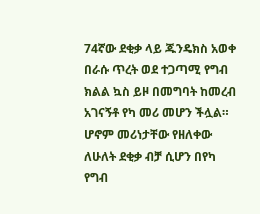74ኛው ደቂቃ ላይ ጁንዴክስ አወቀ በራሱ ጥረት ወደ ተጋጣሚ የግብ ክልል ኳስ ይዞ በመግባት ከመረብ አገናኝቶ የካ መሪ መሆን ችሏል። ሆኖም መሪነታቸው የዘለቀው ለሁለት ደቂቃ ብቻ ሲሆን በየካ የግብ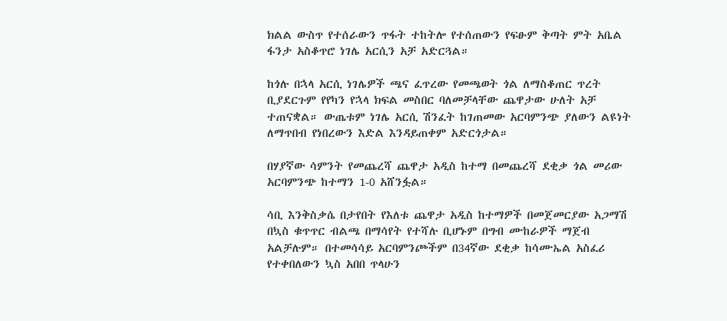ክልል ውስጥ የተሰራውን ጥፋት ተከትሎ የተሰጠውን የፍፁም ቅጣት ምት አቤል ፋንታ አስቆጥሮ ነገሌ አርሲን አቻ አድርጓል።

ከጎሉ በኋላ አርሲ ነገሌዎች ጫና ፈጥረው የመጫወት ጎል ለማስቆጠር ጥረት ቢያደርጉም የየካን የኋላ ክፍል መስበር ባለመቻላቸው ጨዋታው ሁለት አቻ ተጠናቋል። ውጤቱም ነገሌ አርሲ ሽንፈት ከገጠመው አርባምንጭ ያለውን ልዩነት ለማጥበብ የነበረውን እድል እንዳይጠቀም አድርጎታል።

በሃያኛው ሳምንት የመጨረሻ ጨዋታ አዲስ ከተማ በመጨረሻ ደቂቃ ጎል መሪው አርባምንጭ ከተማን 1-0 አሸንፏል።

ሳቢ እንቅስቃሴ በታየበት የእለቱ ጨዋታ አዲስ ከተማዎች በመጀመርያው አጋማሽ በኳስ ቁጥጥር ብልጫ በማሳየት የተሻሉ ቢሆኑም በግብ ሙከራዎች ማጀብ አልቻሉም። በተመሳሳይ አርባምንጮችም በ34ኛው ደቂቃ ከሳሙኤል አስፈሪ የተቀበለውን ኳስ አበበ ጥላሁን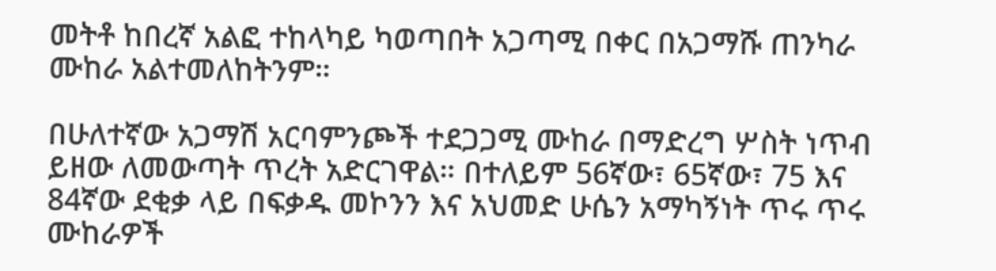መትቶ ከበረኛ አልፎ ተከላካይ ካወጣበት አጋጣሚ በቀር በአጋማሹ ጠንካራ ሙከራ አልተመለከትንም።

በሁለተኛው አጋማሽ አርባምንጮች ተደጋጋሚ ሙከራ በማድረግ ሦስት ነጥብ ይዘው ለመውጣት ጥረት አድርገዋል። በተለይም 56ኛው፣ 65ኛው፣ 75 እና 84ኛው ደቂቃ ላይ በፍቃዱ መኮንን እና አህመድ ሁሴን አማካኝነት ጥሩ ጥሩ ሙከራዎች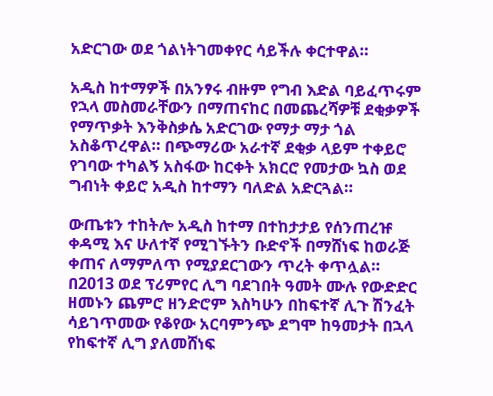አድርገው ወደ ጎልነትገመቀየር ሳይችሉ ቀርተዋል።

አዲስ ከተማዎች በአንፃሩ ብዙም የግብ እድል ባይፈጥሩም የኋላ መስመራቸውን በማጠናከር በመጨረሻዎቹ ደቂቃዎች የማጥቃት እንቅስቃሴ አድርገው የማታ ማታ ጎል አስቆጥረዋል። በጭማሪው አራተኛ ደቂቃ ላይም ተቀይሮ የገባው ተካልኝ አስፋው ከርቀት አክርሮ የመታው ኳስ ወደ ግብነት ቀይሮ አዲስ ከተማን ባለድል አድርጓል።

ውጤቱን ተከትሎ አዲስ ከተማ በተከታታይ የሰንጠረዡ ቀዳሚ እና ሁለተኛ የሚገኙትን ቡድኖች በማሸነፍ ከወራጅ ቀጠና ለማምለጥ የሚያደርገውን ጥረት ቀጥሏል። በ2013 ወደ ፕሪምየር ሊግ ባደገበት ዓመት ሙሉ የውድድር ዘመኑን ጨምሮ ዘንድሮም እስካሁን በከፍተኛ ሊጉ ሽንፈት ሳይገጥመው የቆየው አርባምንጭ ደግሞ ከዓመታት በኋላ የከፍተኛ ሊግ ያለመሸነፍ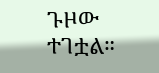ጉዞው ተገቷል።